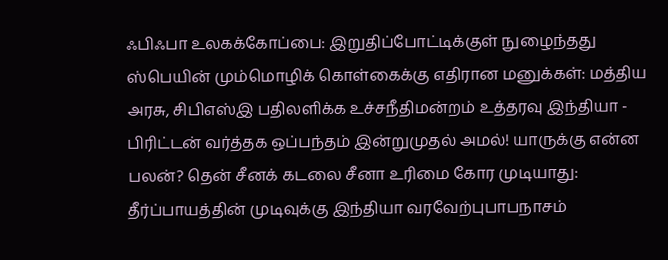ஃபிஃபா உலகக்கோப்பை: இறுதிப்போட்டிக்குள் நுழைந்தது ஸ்பெயின் மும்மொழிக் கொள்கைக்கு எதிரான மனுக்கள்: மத்திய அரசு, சிபிஎஸ்இ பதிலளிக்க உச்சநீதிமன்றம் உத்தரவு இந்தியா - பிரிட்டன் வர்த்தக ஒப்பந்தம் இன்றுமுதல் அமல்! யாருக்கு என்ன பலன்? தென் சீனக் கடலை சீனா உரிமை கோர முடியாது: தீர்ப்பாயத்தின் முடிவுக்கு இந்தியா வரவேற்புபாபநாசம்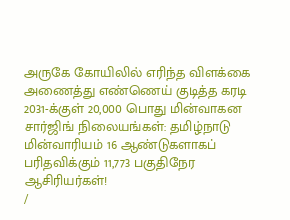அருகே கோயிலில் எரிந்த விளக்கை அணைத்து எண்ணெய் குடித்த கரடி 2031-க்குள் 20,000 பொது மின்வாகன சார்ஜிங் நிலையங்கள்: தமிழ்நாடு மின்வாரியம் 16 ஆண்டுகளாகப் பரிதவிக்கும் 11,773 பகுதிநேர ஆசிரியர்கள்!
/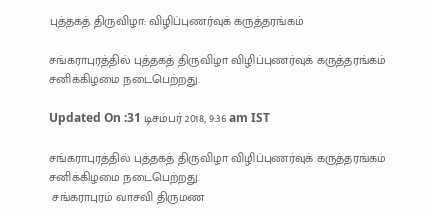புத்தகத் திருவிழா: விழிப்புணர்வுக் கருத்தரங்கம்

சங்கராபுரத்தில் புத்தகத் திருவிழா விழிப்புணர்வுக் கருத்தரங்கம் சனிக்கிழமை நடைபெற்றது.

Updated On :31 டிசம்பர் 2018, 9:36 am IST

சங்கராபுரத்தில் புத்தகத் திருவிழா விழிப்புணர்வுக் கருத்தரங்கம் சனிக்கிழமை நடைபெற்றது.
 சங்கராபுரம் வாசவி திருமண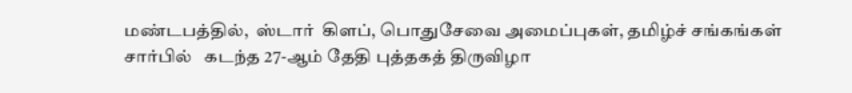மண்டபத்தில்,  ஸ்டார்  கிளப், பொதுசேவை அமைப்புகள், தமிழ்ச் சங்கங்கள் சார்பில்   கடந்த 27-ஆம் தேதி புத்தகத் திருவிழா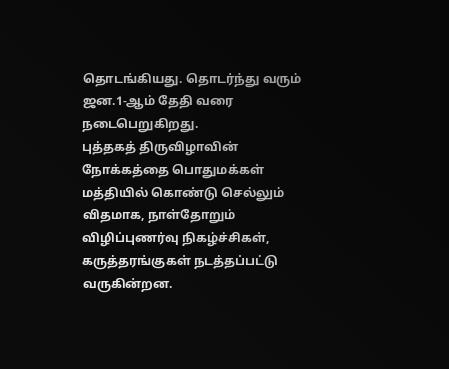தொடங்கியது. தொடர்ந்து வரும் ஜன.1-ஆம் தேதி வரை நடைபெறுகிறது.
புத்தகத் திருவிழாவின் நோக்கத்தை பொதுமக்கள் மத்தியில் கொண்டு செல்லும் விதமாக, நாள்தோறும் விழிப்புணர்வு நிகழ்ச்சிகள், கருத்தரங்குகள் நடத்தப்பட்டு வருகின்றன.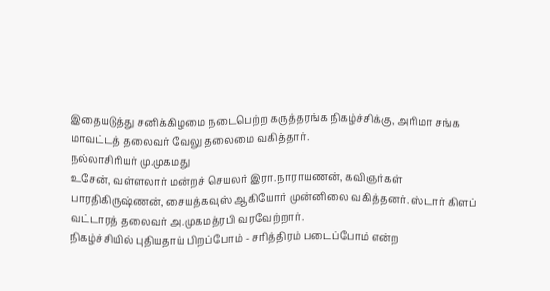இதையடுத்து சனிக்கிழமை நடைபெற்ற கருத்தரங்க நிகழ்ச்சிக்கு, அரிமா சங்க மாவட்டத் தலைவர் வேலு தலைமை வகித்தார்.
நல்லாசிரியர் மு.முகமது
உசேன், வள்ளலார் மன்றச் செயலர் இரா.நாராயணன், கவிஞர்கள் பாரதிகிருஷ்ணன், சையத்கவுஸ் ஆகியோர் முன்னிலை வகித்தனர். ஸ்டார் கிளப் வட்டாரத் தலைவர் அ.முகமத்ரபி வரவேற்றார்.
நிகழ்ச்சியில் புதியதாய் பிறப்போம் - சரித்திரம் படைப்போம் என்ற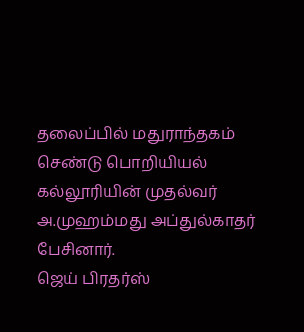தலைப்பில் மதுராந்தகம் செண்டு பொறியியல் கல்லூரியின் முதல்வர் அ.முஹம்மது அப்துல்காதர் பேசினார்.
ஜெய் பிரதர்ஸ்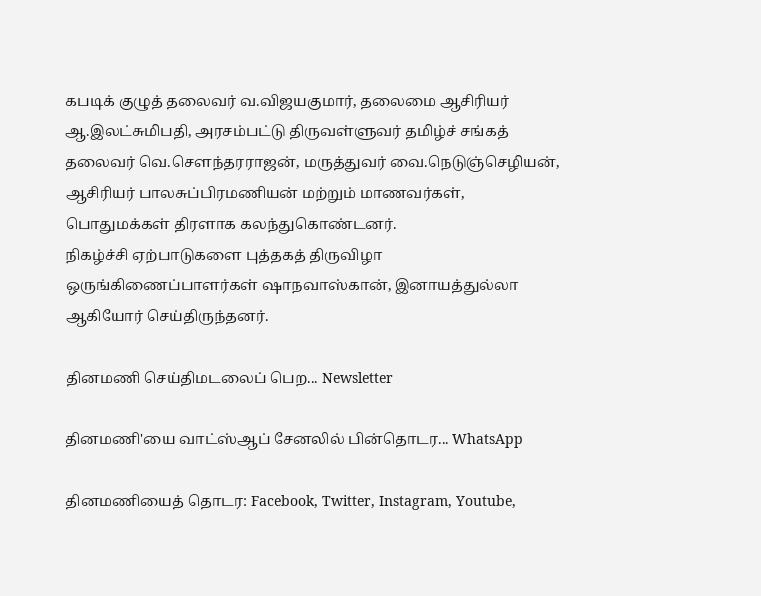கபடிக் குழுத் தலைவர் வ.விஜயகுமார், தலைமை ஆசிரியர் ஆ.இலட்சுமிபதி, அரசம்பட்டு திருவள்ளுவர் தமிழ்ச் சங்கத் தலைவர் வெ.சௌந்தரராஜன், மருத்துவர் வை.நெடுஞ்செழியன், ஆசிரியர் பாலசுப்பிரமணியன் மற்றும் மாணவர்கள், பொதுமக்கள் திரளாக கலந்துகொண்டனர்.
நிகழ்ச்சி ஏற்பாடுகளை புத்தகத் திருவிழா ஒருங்கிணைப்பாளர்கள் ஷாநவாஸ்கான், இனாயத்துல்லா ஆகியோர் செய்திருந்தனர்.

தினமணி செய்திமடலைப் பெற... Newsletter

தினமணி'யை வாட்ஸ்ஆப் சேனலில் பின்தொடர... WhatsApp

தினமணியைத் தொடர: Facebook, Twitter, Instagram, Youtube,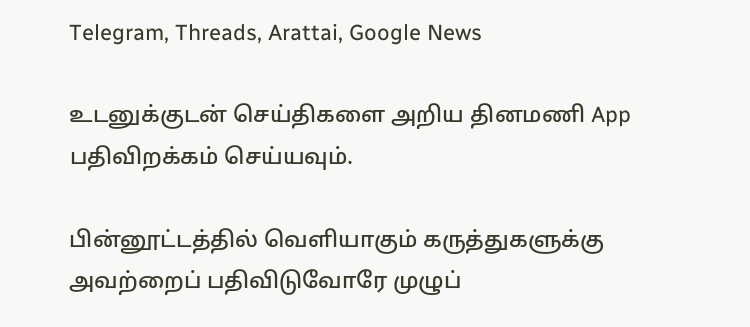Telegram, Threads, Arattai, Google News

உடனுக்குடன் செய்திகளை அறிய தினமணி App பதிவிறக்கம் செய்யவும்.

பின்னூட்டத்தில் வெளியாகும் கருத்துகளுக்கு அவற்றைப் பதிவிடுவோரே முழுப்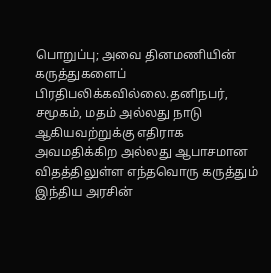பொறுப்பு; அவை தினமணியின் கருத்துகளைப் பிரதிபலிக்கவில்லை.தனிநபர், சமூகம், மதம் அல்லது நாடு ஆகியவற்றுக்கு எதிராக அவமதிக்கிற அல்லது ஆபாசமான விதத்திலுள்ள எந்தவொரு கருத்தும் இந்திய அரசின்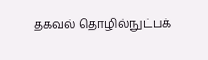தகவல் தொழில்நுட்பக்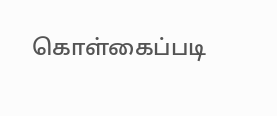கொள்கைப்படி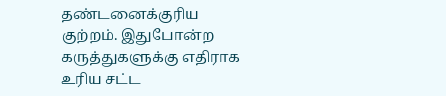தண்டனைக்குரிய குற்றம். இதுபோன்ற கருத்துகளுக்கு எதிராக உரிய சட்ட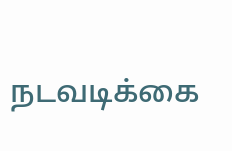நடவடிக்கை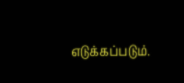எடுக்கப்படும்.